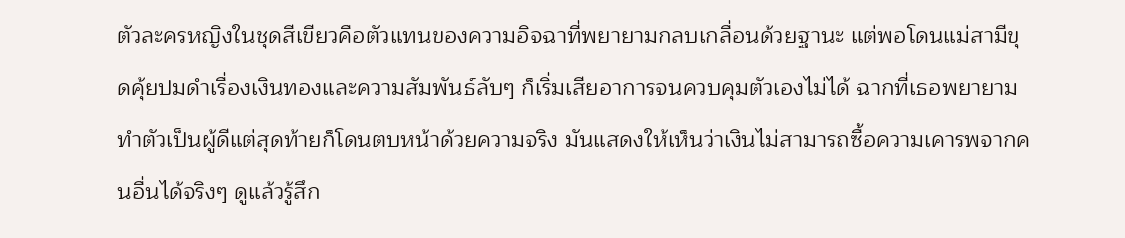ตัวละครหญิงในชุดสีเขียวคือตัวแทนของความอิจฉาที่พยายามกลบเกลื่อนด้วยฐานะ แต่พอโดนแม่สามีขุดคุ้ยปมดำเรื่องเงินทองและความสัมพันธ์ลับๆ ก็เริ่มเสียอาการจนควบคุมตัวเองไม่ได้ ฉากที่เธอพยายามทำตัวเป็นผู้ดีแต่สุดท้ายก็โดนตบหน้าด้วยความจริง มันแสดงให้เห็นว่าเงินไม่สามารถซื้อความเคารพจากคนอื่นได้จริงๆ ดูแล้วรู้สึก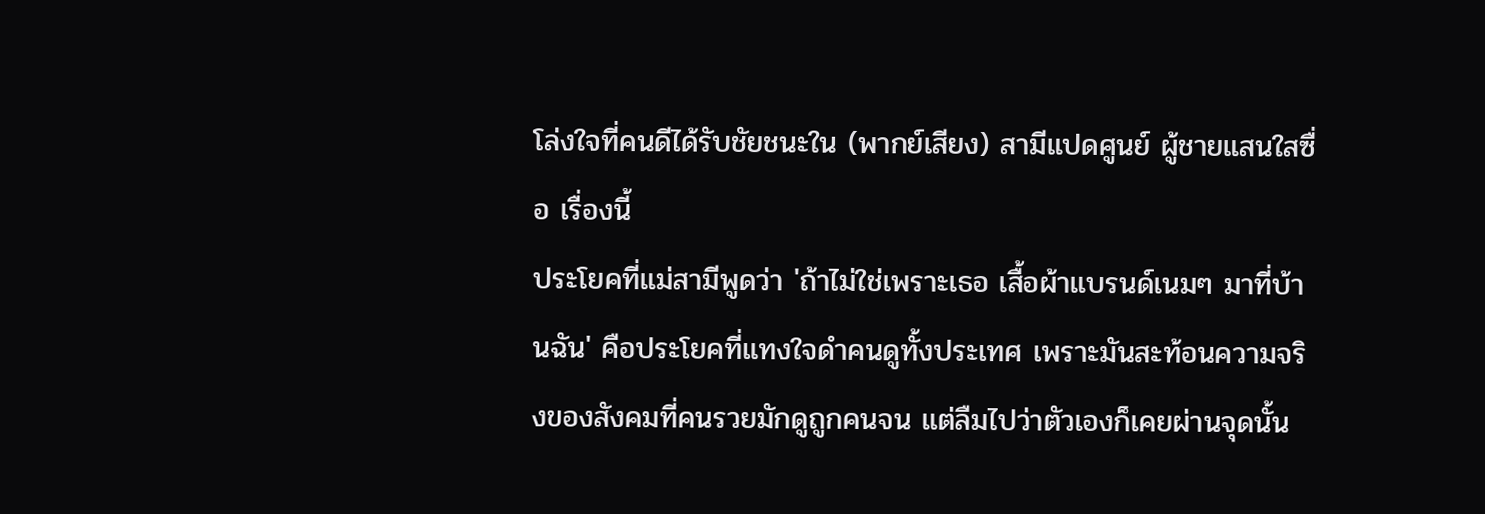โล่งใจที่คนดีได้รับชัยชนะใน (พากย์เสียง) สามีแปดศูนย์ ผู้ชายแสนใสซื่อ เรื่องนี้
ประโยคที่แม่สามีพูดว่า 'ถ้าไม่ใช่เพราะเธอ เสื้อผ้าแบรนด์เนมๆ มาที่บ้านฉัน' คือประโยคที่แทงใจดำคนดูทั้งประเทศ เพราะมันสะท้อนความจริงของสังคมที่คนรวยมักดูถูกคนจน แต่ลืมไปว่าตัวเองก็เคยผ่านจุดนั้น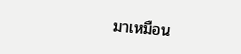มาเหมือน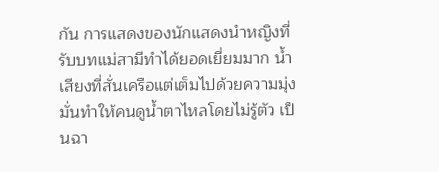กัน การแสดงของนักแสดงนำหญิงที่รับบทแม่สามีทำได้ยอดเยี่ยมมาก น้ำเสียงที่สั่นเครือแต่เต็มไปด้วยความมุ่งมั่นทำให้คนดูน้ำตาไหลโดยไม่รู้ตัว เป็นฉา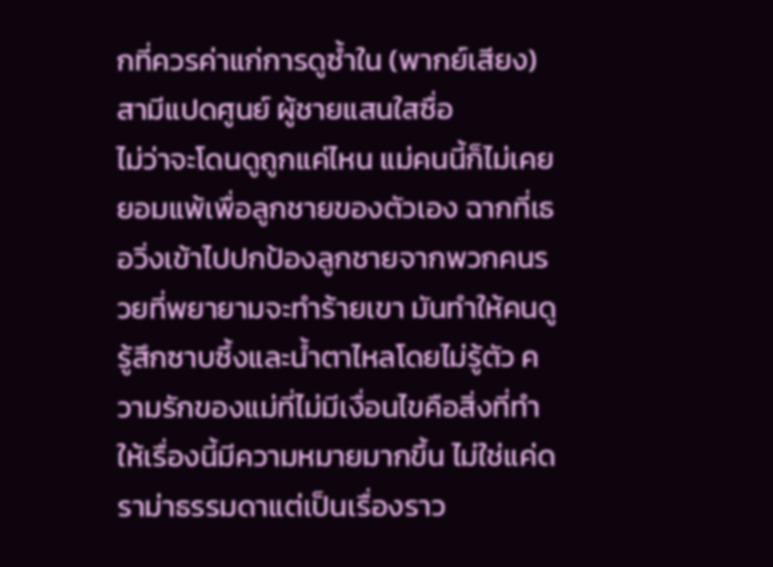กที่ควรค่าแก่การดูซ้ำใน (พากย์เสียง) สามีแปดศูนย์ ผู้ชายแสนใสซื่อ
ไม่ว่าจะโดนดูถูกแค่ไหน แม่คนนี้ก็ไม่เคยยอมแพ้เพื่อลูกชายของตัวเอง ฉากที่เธอวิ่งเข้าไปปกป้องลูกชายจากพวกคนรวยที่พยายามจะทำร้ายเขา มันทำให้คนดูรู้สึกซาบซึ้งและน้ำตาไหลโดยไม่รู้ตัว ความรักของแม่ที่ไม่มีเงื่อนไขคือสิ่งที่ทำให้เรื่องนี้มีความหมายมากขึ้น ไม่ใช่แค่ดราม่าธรรมดาแต่เป็นเรื่องราว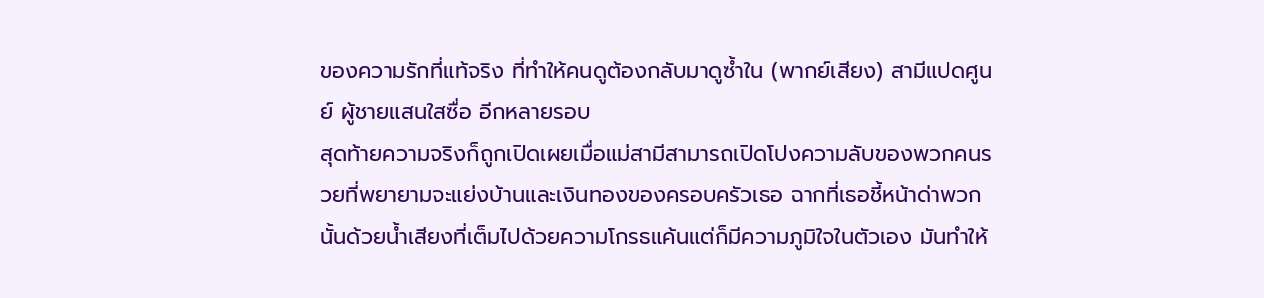ของความรักที่แท้จริง ที่ทำให้คนดูต้องกลับมาดูซ้ำใน (พากย์เสียง) สามีแปดศูนย์ ผู้ชายแสนใสซื่อ อีกหลายรอบ
สุดท้ายความจริงก็ถูกเปิดเผยเมื่อแม่สามีสามารถเปิดโปงความลับของพวกคนรวยที่พยายามจะแย่งบ้านและเงินทองของครอบครัวเธอ ฉากที่เธอชี้หน้าด่าพวกนั้นด้วยน้ำเสียงที่เต็มไปด้วยความโกรธแค้นแต่ก็มีความภูมิใจในตัวเอง มันทำให้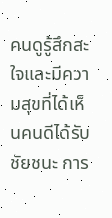คนดูรู้สึกสะใจและมีความสุขที่ได้เห็นคนดีได้รับชัยชนะ การ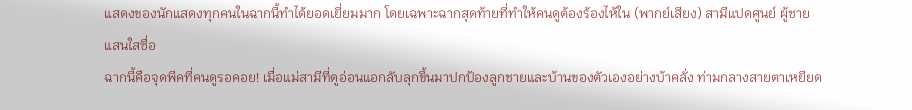แสดงของนักแสดงทุกคนในฉากนี้ทำได้ยอดเยี่ยมมาก โดยเฉพาะฉากสุดท้ายที่ทำให้คนดูต้องร้องไห้ใน (พากย์เสียง) สามีแปดศูนย์ ผู้ชายแสนใสซื่อ
ฉากนี้คือจุดพีคที่คนดูรอคอย! เมื่อแม่สามีที่ดูอ่อนแอกลับลุกขึ้นมาปกป้องลูกชายและบ้านของตัวเองอย่างบ้าคลั่ง ท่ามกลางสายตาเหยียด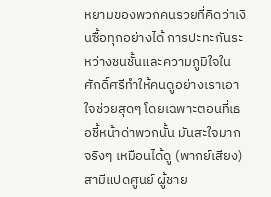หยามของพวกคนรวยที่คิดว่าเงินซื้อทุกอย่างได้ การปะทะกันระหว่างชนชั้นและความภูมิใจในศักดิ์ศรีทำให้คนดูอย่างเราเอาใจช่วยสุดๆ โดยเฉพาะตอนที่เธอชี้หน้าด่าพวกนั้น มันสะใจมากจริงๆ เหมือนได้ดู (พากย์เสียง) สามีแปดศูนย์ ผู้ชาย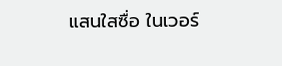แสนใสซื่อ ในเวอร์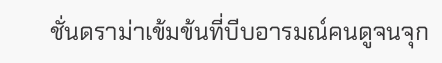ชั่นดราม่าเข้มข้นที่บีบอารมณ์คนดูจนจุก